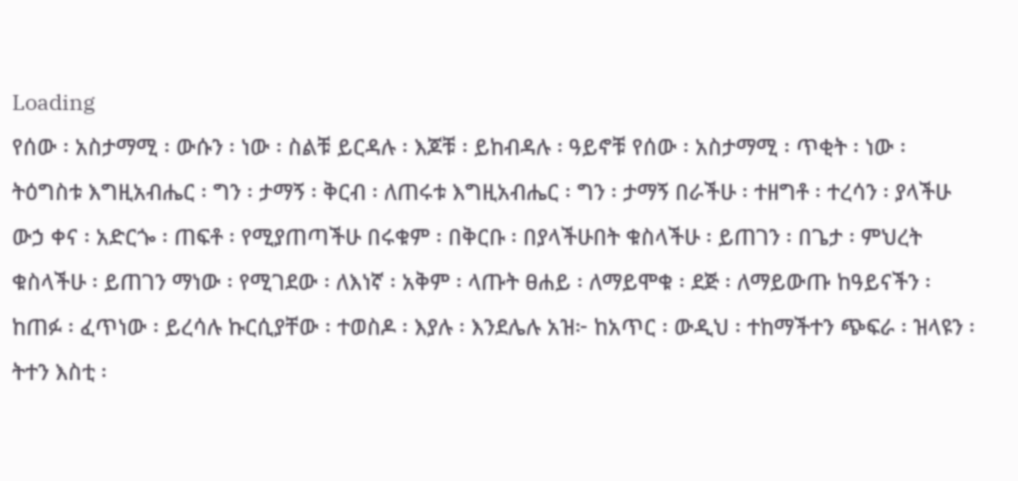Loading
የሰው ፡ አስታማሚ ፡ ውሱን ፡ ነው ፡ ስልቹ ይርዳሉ ፡ እጆቹ ፡ ይከብዳሉ ፡ ዓይኖቹ የሰው ፡ አስታማሚ ፡ ጥቂት ፡ ነው ፡ ትዕግስቱ እግዚአብሔር ፡ ግን ፡ ታማኝ ፡ ቅርብ ፡ ለጠሩቱ እግዚአብሔር ፡ ግን ፡ ታማኝ በራችሁ ፡ ተዘግቶ ፡ ተረሳን ፡ ያላችሁ ውኃ ቀና ፡ አድርጐ ፡ ጠፍቶ ፡ የሚያጠጣችሁ በሩቁም ፡ በቅርቡ ፡ በያላችሁበት ቁስላችሁ ፡ ይጠገን ፡ በጌታ ፡ ምህረት ቁስላችሁ ፡ ይጠገን ማነው ፡ የሚገደው ፡ ለእነኛ ፡ አቅም ፡ ላጡት ፀሐይ ፡ ለማይሞቁ ፡ ደጅ ፡ ለማይውጡ ከዓይናችን ፡ ከጠፉ ፡ ፈጥነው ፡ ይረሳሉ ኩርሲያቸው ፡ ተወስዶ ፡ እያሉ ፡ እንደሌሉ አዝ፦ ከአጥር ፡ ውዲህ ፡ ተከማችተን ጭፍራ ፡ ዝላዩን ፡ ትተን እስቲ ፡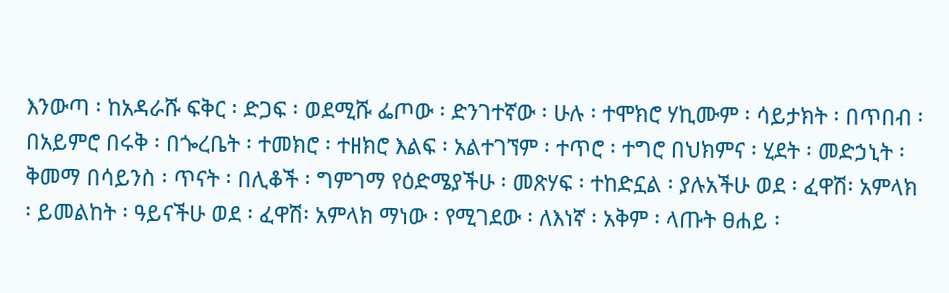እንውጣ ፡ ከአዳራሹ ፍቅር ፡ ድጋፍ ፡ ወደሚሹ ፌጦው ፡ ድንገተኛው ፡ ሁሉ ፡ ተሞክሮ ሃኪሙም ፡ ሳይታክት ፡ በጥበብ ፡ በአይምሮ በሩቅ ፡ በጐረቤት ፡ ተመክሮ ፡ ተዘክሮ እልፍ ፡ አልተገኘም ፡ ተጥሮ ፡ ተግሮ በህክምና ፡ ሂደት ፡ መድኃኒት ፡ ቅመማ በሳይንስ ፡ ጥናት ፡ በሊቆች ፡ ግምገማ የዕድሜያችሁ ፡ መጽሃፍ ፡ ተከድኗል ፡ ያሉአችሁ ወደ ፡ ፈዋሽ፡ አምላክ ፡ ይመልከት ፡ ዓይናችሁ ወደ ፡ ፈዋሽ፡ አምላክ ማነው ፡ የሚገደው ፡ ለእነኛ ፡ አቅም ፡ ላጡት ፀሐይ ፡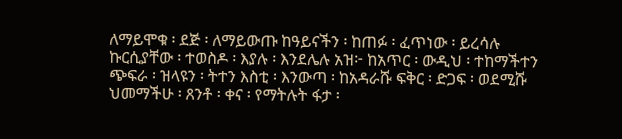ለማይሞቁ ፡ ደጅ ፡ ለማይውጡ ከዓይናችን ፡ ከጠፉ ፡ ፈጥነው ፡ ይረሳሉ ኩርሲያቸው ፡ ተወስዶ ፡ እያሉ ፡ እንደሌሉ አዝ፦ ከአጥር ፡ ውዲህ ፡ ተከማችተን ጭፍራ ፡ ዝላዩን ፡ ትተን እስቲ ፡ እንውጣ ፡ ከአዳራሹ ፍቅር ፡ ድጋፍ ፡ ወደሚሹ ህመማችሁ ፡ ጸንቶ ፡ ቀና ፡ የማትሉት ፋታ ፡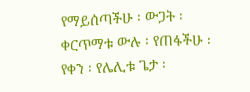የማይሰጣችሁ ፡ ውጋት ፡ ቀርጥማቱ ውሉ ፡ የጠፋችሁ ፡ የቀን ፡ የሌሊቱ ጌታ ፡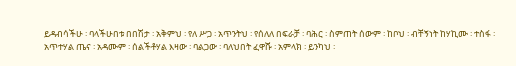ይዳብሳችሁ ፡ ባላችሁበቱ በበሽታ ፡ አቅምህ ፡ የለ ሥጋ ፡ አጥንትህ ፡ የሰለለ በፍራቻ ፡ ባሕር ፡ ስምጠት ሰውም ፡ ከቦህ ፡ ብቸኝነት ከሃኪሙ ፡ ተስፋ ፡ አጥተሃል ጤና ፡ አዳሙም ፡ ሰልችቶሃል እዛው ፡ ባልጋው ፡ ባለህበት ፈዋሹ ፡ አምላክ ፡ ይንካህ ፡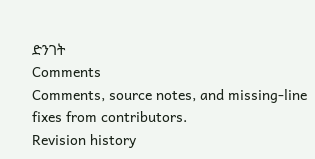ድንገት
Comments
Comments, source notes, and missing-line fixes from contributors.
Revision history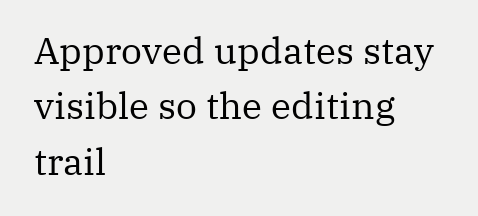Approved updates stay visible so the editing trail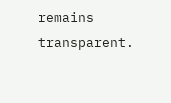remains transparent.